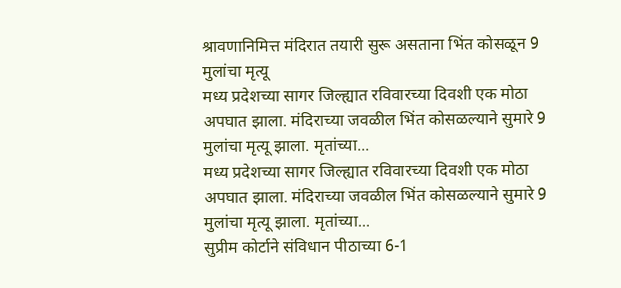श्रावणानिमित्त मंदिरात तयारी सुरू असताना भिंत कोसळून 9 मुलांचा मृत्यू
मध्य प्रदेशच्या सागर जिल्ह्यात रविवारच्या दिवशी एक मोठा अपघात झाला. मंदिराच्या जवळील भिंत कोसळल्याने सुमारे 9 मुलांचा मृत्यू झाला. मृतांच्या...
मध्य प्रदेशच्या सागर जिल्ह्यात रविवारच्या दिवशी एक मोठा अपघात झाला. मंदिराच्या जवळील भिंत कोसळल्याने सुमारे 9 मुलांचा मृत्यू झाला. मृतांच्या...
सुप्रीम कोर्टाने संविधान पीठाच्या 6-1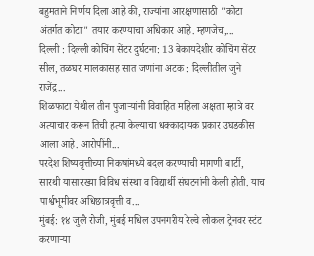बहुमताने निर्णय दिला आहे की, राज्यांना आरक्षणासाठी "कोटा अंतर्गत कोटा" तयार करण्याचा अधिकार आहे. म्हणजेच,...
दिल्ली : दिल्ली कोचिंग सेंटर दुर्घटना: 13 बेकायदेशीर कोचिंग सेंटर सील, तळघर मालकासह सात जणांना अटक : दिल्लीतील जुने राजेंद्र...
शिळफाटा येथील तीन पुजाऱ्यांनी विवाहित महिला अक्षता म्हात्रे वर अत्याचार करून तिची हत्या केल्याचा धक्कादायक प्रकार उघडकीस आला आहे. आरोपींनी...
परदेश शिष्यवृत्तीच्या निकषांमध्ये बदल करण्याची मागणी बार्टी, सारथी यासारख्या विविध संस्था व विद्यार्थी संघटनांनी केली होती. याच पार्श्वभूमीवर अधिछात्रवृत्ती व...
मुंबई: १४ जुलै रोजी, मुंबई मधिल उपनगरीय रेल्वे लोकल ट्रेनवर स्टंट करणाऱ्या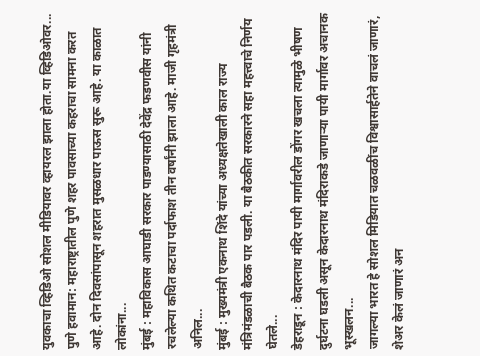युवकाचा व्हिडिओ सोशल मीडियावर व्हायरल झाला होता.या व्हिडिओवर...
पुणे हवामान: महाराष्ट्रातील पुणे शहर पावसाच्या कहराचा सामना करत आहे. दोन दिवसांपासून शहरात मुसळधार पाऊस सुरू आहे. या काळात लोकांना...
मुंबई : महाविकास आघाडी सरकार पाडण्यासाठी देवेंद्र फडणवीस यांनी रचलेल्या कथित कटाचा पर्दाफाश तीन वर्षांनी झाला आहे. माजी गृहमंत्री अनिल...
मुंबई : मुख्यमंत्री एकनाथ शिंदे यांच्या अध्यक्षतेखाली काल राज्य मंत्रिमंडळाची बैठक पार पडली. या बैठकीत सरकारने सहा महत्त्वाचे निर्णय घेतले...
डेहराडून : केदारनाथ मंदिर पायी मार्गावरील डोंगर खचला त्यामुळे भीषण दुर्घटना घडली असून केदारनाथ मंदिराकडे जाणाऱ्या पायी मार्गावर अचानक भूस्खलन...
जागल्या भारत हे सोशल मिडियात चळवळींच विश्वासार्हतेने वाचलं जाणारं, शेअर केलं जाणारं अन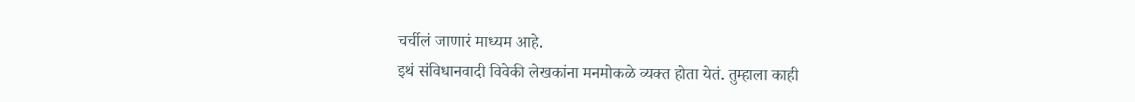चर्चीलं जाणारं माध्यम आहे.
इथं संविधानवादी विवेकी लेखकांना मनमोकळे व्यक्त होता येतं. तुम्हाला काही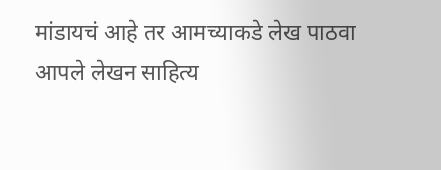मांडायचं आहे तर आमच्याकडे लेख पाठवा
आपले लेखन साहित्य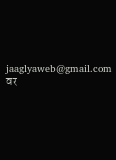jaaglyaweb@gmail.com वर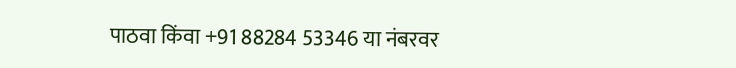पाठवा किंवा +91 88284 53346 या नंबरवर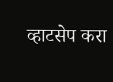व्हाटसेप करा